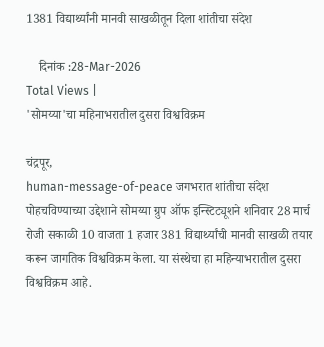1381 विद्यार्थ्यांनी मानवी साखळीतून दिला शांतीचा संदेश

    दिनांक :28-Mar-2026
Total Views |
'सोमय्या'चा महिनाभरातील दुसरा विश्वविक्रम

चंद्रपूर,
human-message-of-peace जगभरात शांतीचा संदेश पोहचविण्याच्या उद्देशाने सोमय्या ग्रुप ऑफ इन्स्टिट्यूशने शनिवार 28 मार्च रोजी सकाळी 10 वाजता 1 हजार 381 विद्यार्थ्यांची मानवी साखळी तयार करून जागतिक विश्वविक्रम केला. या संस्थेचा हा महिन्याभरातील दुसरा विश्वविक्रम आहे.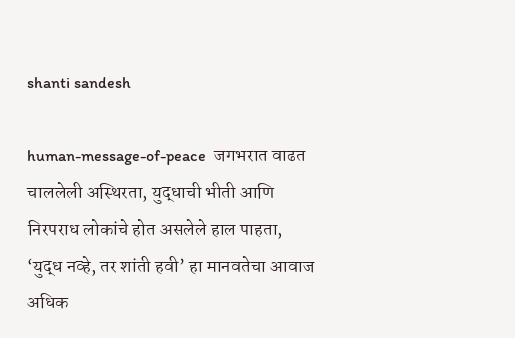shanti sandesh

human-message-of-peace  जगभरात वाढत चाललेली अस्थिरता, युद्धाची भीती आणि निरपराध लोकांचे होत असलेले हाल पाहता, ‘युद्ध नव्हे, तर शांती हवी’ हा मानवतेचा आवाज अधिक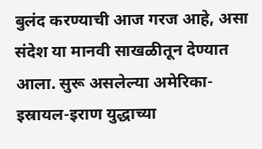बुलंद करण्याची आज गरज आहे, असा संदेश या मानवी साखळीतून देण्यात आला. सुरू असलेल्या अमेरिका-इस्रायल-इराण युद्धाच्या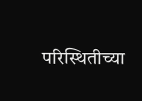परिस्थितीच्या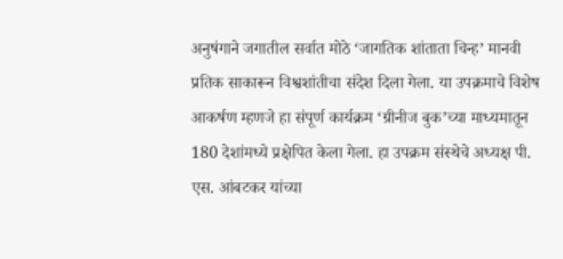अनुषंगाने जगातील सर्वात मोठे ‘जागतिक शांताता चिन्ह’ मानवी प्रतिक साकारून विश्वशांतीचा संदेश दिला गेला. या उपक्रमाचे विशेष आकर्षण म्हणजे हा संपूर्ण कार्यक्रम ‘ग्रीनीज बुक’च्या माध्यमातून 180 देशांमध्ये प्रक्षेपित केला गेला. हा उपक्रम संस्थेचे अध्यक्ष पी. एस. आंबटकर यांच्या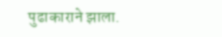पुढाकाराने झाला.